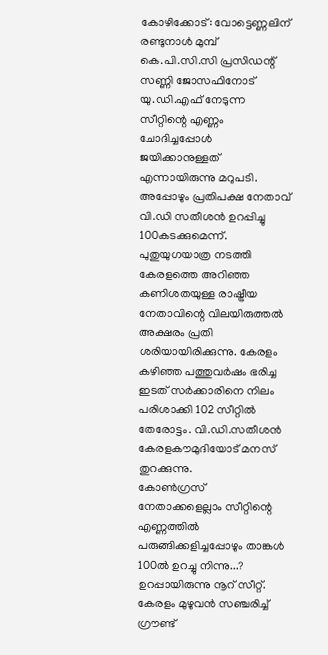കോഴിക്കോട്: വോട്ടെണ്ണലിന് രണ്ടുനാൾ മുമ്പ് കെ.പി.സി.സി പ്രസിഡന്റ് സണ്ണി ജോസഫിനോട് യു.ഡി.എഫ് നേടുന്ന സീറ്റിന്റെ എണ്ണം ചോദിച്ചപ്പോൾ ജയിക്കാനുള്ളത് എന്നായിരുന്നു മറുപടി. അപ്പോഴും പ്രതിപക്ഷ നേതാവ് വി.ഡി സതീശൻ ഉറപ്പിച്ചു 100കടക്കുമെന്ന്. പുതുയുഗയാത്ര നടത്തി കേരളത്തെ അറിഞ്ഞ കണിശതയുള്ള രാഷ്ട്രീയ നേതാവിന്റെ വിലയിരുത്തൽ അക്ഷരം പ്രതി ശരിയായിരിക്കുന്നു. കേരളം കഴിഞ്ഞ പത്തുവർഷം ഭരിച്ച ഇടത് സർക്കാരിനെ നിലം പരിശാക്കി 102 സീറ്റിൽ തേരോട്ടം. വി.ഡി.സതീശൻ കേരളകൗമുദിയോട് മനസ് തുറക്കുന്നു.
കോൺഗ്രസ് നേതാക്കളെല്ലാം സീറ്റിന്റെ എണ്ണത്തിൽ
പരുങ്ങിക്കളിച്ചപ്പോഴും താങ്കൾ 100ൽ ഉറച്ചു നിന്നു...?
ഉറപ്പായിരുന്നു നൂറ് സീറ്റ്. കേരളം മുഴുവൻ സഞ്ചരിച്ച് ഗ്രൗണ്ട്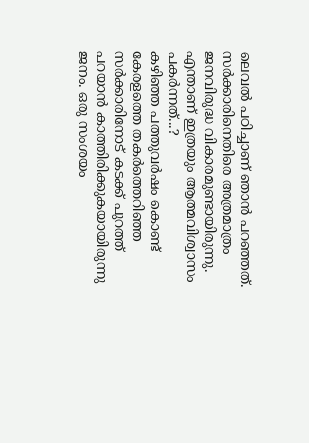ലെവൽ പഠിച്ചാണ് ഞാൻ പറഞ്ഞത്. സർക്കാരിനെതിരെ അത്രമാത്രം ജനവിരുദ്ധ വികാരമുണ്ടായിരുന്നു.
എന്താണ് ഇത്രയും ആത്മവിശ്വാസം പകർന്നത്...?
കഴിഞ്ഞ പത്തുവർഷം കൊണ്ട് കേരളത്തെ തകർത്തെറിഞ്ഞ സർക്കാരിനോട് കടക്ക് പുറത്ത് പറയാൻ കാത്തിരിക്കുകയായിരുന്നു ജനം. ഒരു സംശയം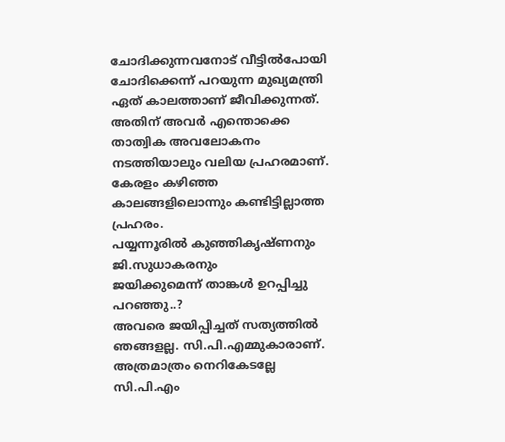ചോദിക്കുന്നവനോട് വീട്ടിൽപോയി ചോദിക്കെന്ന് പറയുന്ന മുഖ്യമന്ത്രി ഏത് കാലത്താണ് ജീവിക്കുന്നത്. അതിന് അവർ എന്തൊക്കെ താത്വിക അവലോകനം നടത്തിയാലും വലിയ പ്രഹരമാണ്. കേരളം കഴിഞ്ഞ കാലങ്ങളിലൊന്നും കണ്ടിട്ടില്ലാത്ത പ്രഹരം.
പയ്യന്നൂരിൽ കുഞ്ഞികൃഷ്ണനും ജി.സുധാകരനും
ജയിക്കുമെന്ന് താങ്കൾ ഉറപ്പിച്ചു പറഞ്ഞു..?
അവരെ ജയിപ്പിച്ചത് സത്യത്തിൽ ഞങ്ങളല്ല. സി.പി.എമ്മുകാരാണ്. അത്രമാത്രം നെറികേടല്ലേ സി.പി.എം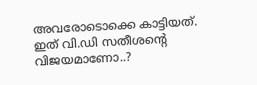അവരോടൊക്കെ കാട്ടിയത്.
ഇത് വി.ഡി സതീശന്റെ വിജയമാണോ..?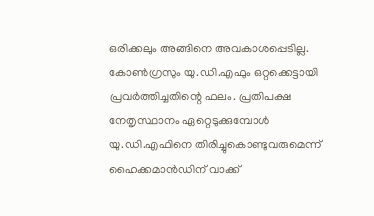ഒരിക്കലും അങ്ങിനെ അവകാശപ്പെടില്ല. കോൺഗ്രസും യു.ഡി.എഫും ഒറ്റക്കെട്ടായി പ്രവർത്തിച്ചതിന്റെ ഫലം. പ്രതിപക്ഷ നേതൃസ്ഥാനം ഏറ്റെടുക്കുമ്പോൾ യു.ഡി.എഫിനെ തിരിച്ചുകൊണ്ടുവരുമെന്ന് ഹൈക്കമാൻഡിന് വാക്ക്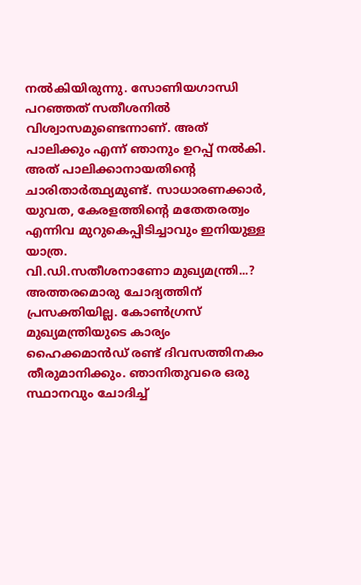നൽകിയിരുന്നു. സോണിയഗാന്ധി പറഞ്ഞത് സതീശനിൽ വിശ്വാസമുണ്ടെന്നാണ്. അത് പാലിക്കും എന്ന് ഞാനും ഉറപ്പ് നൽകി. അത് പാലിക്കാനായതിന്റെ ചാരിതാർത്ഥ്യമുണ്ട്. സാധാരണക്കാർ, യുവത, കേരളത്തിന്റെ മതേതരത്വം എന്നിവ മുറുകെപ്പിടിച്ചാവും ഇനിയുള്ള യാത്ര.
വി.ഡി.സതീശനാണോ മുഖ്യമന്ത്രി...?
അത്തരമൊരു ചോദ്യത്തിന് പ്രസക്തിയില്ല. കോൺഗ്രസ് മുഖ്യമന്ത്രിയുടെ കാര്യം ഹൈക്കമാൻഡ് രണ്ട് ദിവസത്തിനകം തീരുമാനിക്കും. ഞാനിതുവരെ ഒരു സ്ഥാനവും ചോദിച്ച്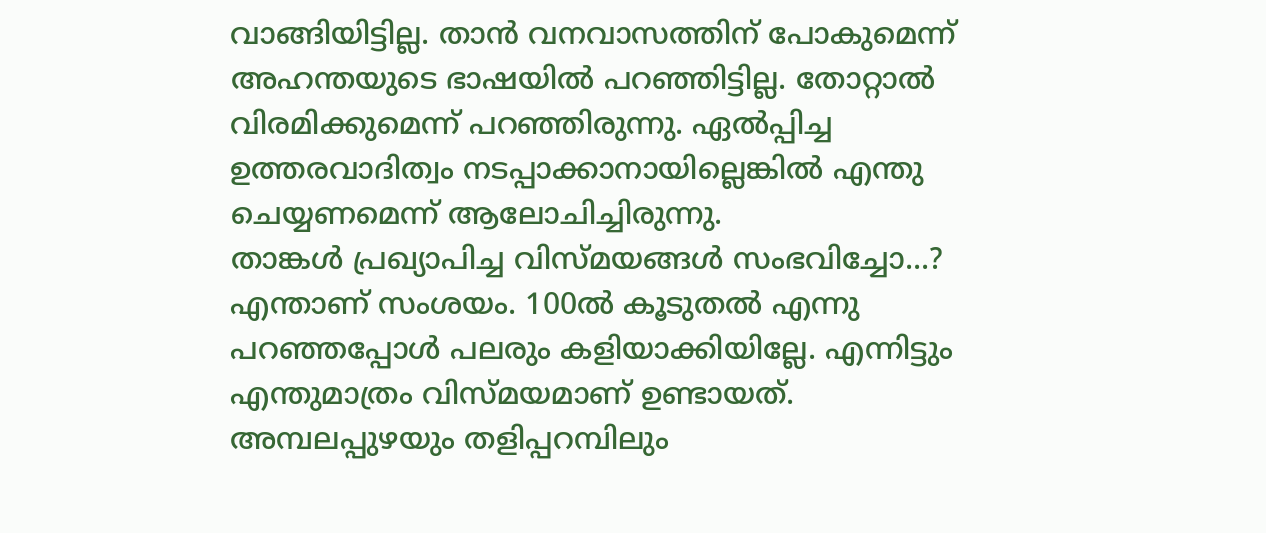വാങ്ങിയിട്ടില്ല. താൻ വനവാസത്തിന് പോകുമെന്ന് അഹന്തയുടെ ഭാഷയിൽ പറഞ്ഞിട്ടില്ല. തോറ്റാൽ വിരമിക്കുമെന്ന് പറഞ്ഞിരുന്നു. ഏൽപ്പിച്ച ഉത്തരവാദിത്വം നടപ്പാക്കാനായില്ലെങ്കിൽ എന്തു ചെയ്യണമെന്ന് ആലോചിച്ചിരുന്നു.
താങ്കൾ പ്രഖ്യാപിച്ച വിസ്മയങ്ങൾ സംഭവിച്ചോ...?
എന്താണ് സംശയം. 100ൽ കൂടുതൽ എന്നു പറഞ്ഞപ്പോൾ പലരും കളിയാക്കിയില്ലേ. എന്നിട്ടും എന്തുമാത്രം വിസ്മയമാണ് ഉണ്ടായത്. അമ്പലപ്പുഴയും തളിപ്പറമ്പിലും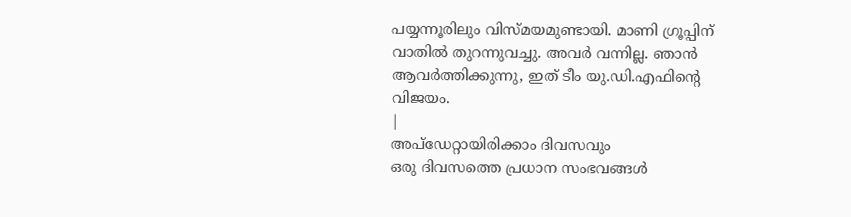പയ്യന്നൂരിലും വിസ്മയമുണ്ടായി. മാണി ഗ്രൂപ്പിന് വാതിൽ തുറന്നുവച്ചു. അവർ വന്നില്ല. ഞാൻ ആവർത്തിക്കുന്നു, ഇത് ടീം യു.ഡി.എഫിന്റെ വിജയം.
|
അപ്ഡേറ്റായിരിക്കാം ദിവസവും
ഒരു ദിവസത്തെ പ്രധാന സംഭവങ്ങൾ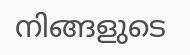നിങ്ങളുടെ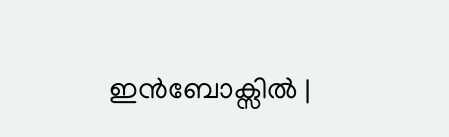ഇൻബോക്സിൽ |